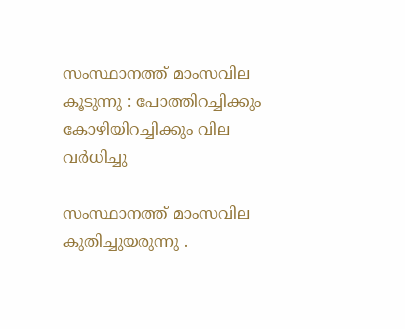സംസ്ഥാനത്ത് മാംസവില കൂടുന്നു : പോത്തിറച്ചിക്കും കോഴിയിറച്ചിക്കും വില വർധിച്ചു

സംസ്ഥാനത്ത് മാംസവില കുതിച്ചുയരുന്നു .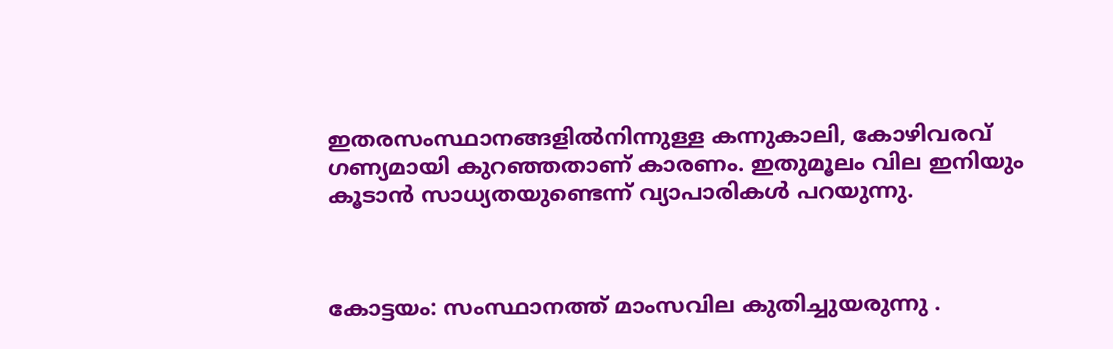ഇതരസംസ്ഥാനങ്ങളിൽനിന്നുള്ള കന്നുകാലി, കോഴിവരവ് ഗണ്യമായി കുറഞ്ഞതാണ് കാരണം. ഇതുമൂലം വില ഇനിയും കൂടാൻ സാധ്യതയുണ്ടെന്ന് വ്യാപാരികൾ പറയുന്നു.



കോട്ടയം: സംസ്ഥാനത്ത് മാംസവില കുതിച്ചുയരുന്നു .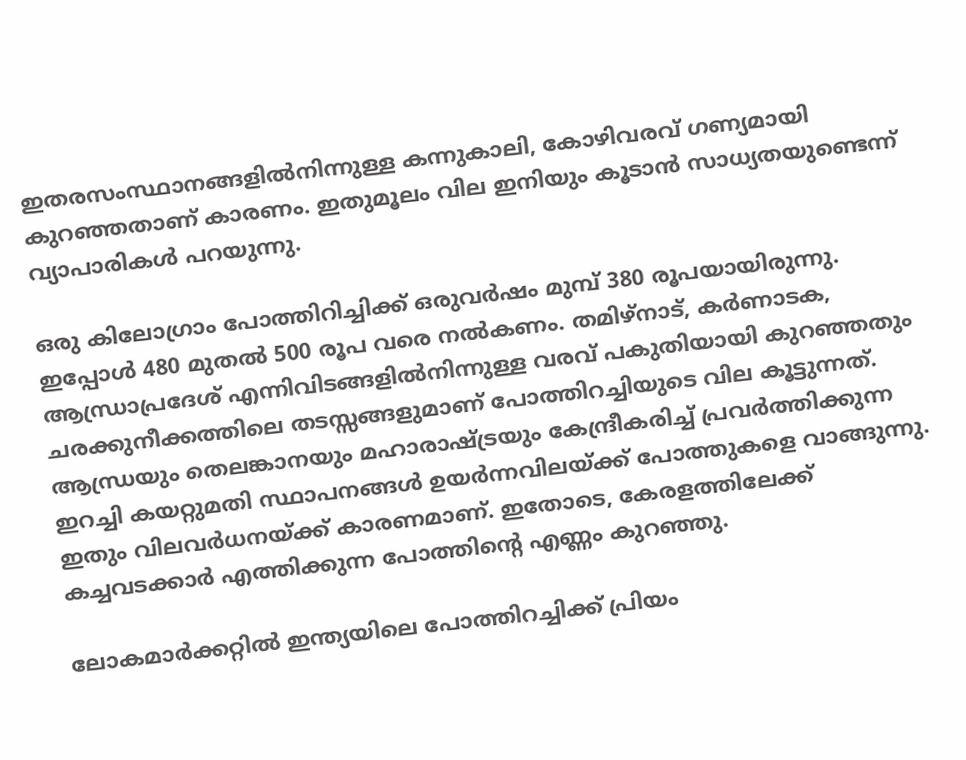ഇതരസംസ്ഥാനങ്ങളിൽനിന്നുള്ള കന്നുകാലി, കോഴിവരവ് ഗണ്യമായി കുറഞ്ഞതാണ് കാരണം. ഇതുമൂലം വില ഇനിയും കൂടാൻ സാധ്യതയുണ്ടെന്ന് വ്യാപാരികൾ പറയുന്നു.

ഒരു കിലോഗ്രാം പോത്തിറിച്ചിക്ക് ഒരുവർഷം മുമ്പ് 380 രൂപയായിരുന്നു. ഇപ്പോൾ 480 മുതൽ 500 രൂപ വരെ നൽകണം. തമിഴ്‌നാട്, കർണാടക, ആന്ധ്രാപ്രദേശ് എന്നിവിടങ്ങളിൽനിന്നുള്ള വരവ് പകുതിയായി കുറഞ്ഞതും ചരക്കുനീക്കത്തിലെ തടസ്സങ്ങളുമാണ് പോത്തിറച്ചിയുടെ വില കൂട്ടുന്നത്. ആന്ധ്രയും തെലങ്കാനയും മഹാരാഷ്ട്രയും കേന്ദ്രീകരിച്ച് പ്രവർത്തിക്കുന്ന ഇറച്ചി കയറ്റുമതി സ്ഥാപനങ്ങൾ ഉയർന്നവിലയ്ക്ക് പോത്തുകളെ വാങ്ങുന്നു. ഇതും വിലവർധനയ്ക്ക് കാരണമാണ്. ഇതോടെ, കേരളത്തിലേക്ക് കച്ചവടക്കാർ എത്തിക്കുന്ന പോത്തിന്റെ എണ്ണം കുറഞ്ഞു.

ലോകമാർക്കറ്റിൽ ഇന്ത്യയിലെ പോത്തിറച്ചിക്ക് പ്രിയം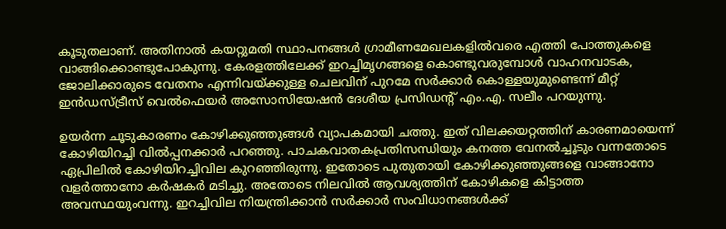കൂടുതലാണ്. അതിനാൽ കയറ്റുമതി സ്ഥാപനങ്ങൾ ഗ്രാമീണമേഖലകളിൽവരെ എത്തി പോത്തുകളെ വാങ്ങിക്കൊണ്ടുപോകുന്നു. കേരളത്തിലേക്ക് ഇറച്ചിമൃഗങ്ങളെ കൊണ്ടുവരുമ്പോൾ വാഹനവാടക, ജോലിക്കാരുടെ വേതനം എന്നിവയ്ക്കുള്ള ചെലവിന് പുറമേ സർക്കാർ കൊള്ളയുമുണ്ടെന്ന് മീറ്റ് ഇൻഡസ്ട്രീസ് വെൽഫെയർ അസോസിയേഷൻ ദേശീയ പ്രസിഡന്റ് എം.എ. സലീം പറയുന്നു.

ഉയർന്ന ചൂടുകാരണം കോഴിക്കുഞ്ഞുങ്ങൾ വ്യാപകമായി ചത്തു. ഇത് വിലക്കയറ്റത്തിന് കാരണമായെന്ന് കോഴിയിറച്ചി വിൽപ്പനക്കാർ പറഞ്ഞു. പാചകവാതകപ്രതിസന്ധിയും കനത്ത വേനൽച്ചൂടും വന്നതോടെ ഏപ്രിലിൽ കോഴിയിറച്ചിവില കുറഞ്ഞിരുന്നു. ഇതോടെ പുതുതായി കോഴിക്കുഞ്ഞുങ്ങളെ വാങ്ങാനോ വളർത്താനോ കർഷകർ മടിച്ചു. അതോടെ നിലവിൽ ആവശ്യത്തിന് കോഴികളെ കിട്ടാത്ത അവസ്ഥയുംവന്നു. ഇറച്ചിവില നിയന്ത്രിക്കാൻ സർക്കാർ സംവിധാനങ്ങൾക്ക്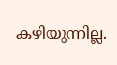കഴിയുന്നില്ല.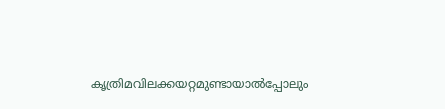കൃത്രിമവിലക്കയറ്റമുണ്ടായാൽപ്പോലും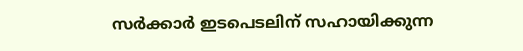സർക്കാർ ഇടപെടലിന് സഹായിക്കുന്ന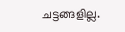ചട്ടങ്ങളില്ല.